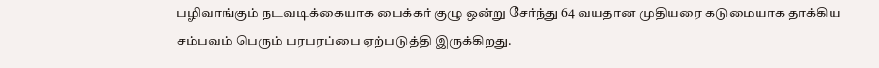பழிவாங்கும் நடவடிக்கையாக பைக்கர் குழு ஒன்று சேர்ந்து 64 வயதான முதியரை கடுமையாக தாக்கிய சம்பவம் பெரும் பரபரப்பை ஏற்படுத்தி இருக்கிறது.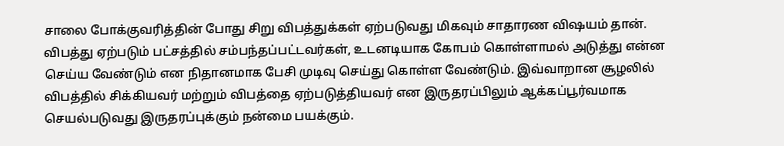சாலை போக்குவரித்தின் போது சிறு விபத்துக்கள் ஏற்படுவது மிகவும் சாதாரண விஷயம் தான். விபத்து ஏற்படும் பட்சத்தில் சம்பந்தப்பட்டவர்கள், உடனடியாக கோபம் கொள்ளாமல் அடுத்து என்ன செய்ய வேண்டும் என நிதானமாக பேசி முடிவு செய்து கொள்ள வேண்டும். இவ்வாறான சூழலில் விபத்தில் சிக்கியவர் மற்றும் விபத்தை ஏற்படுத்தியவர் என இருதரப்பிலும் ஆக்கப்பூர்வமாக செயல்படுவது இருதரப்புக்கும் நன்மை பயக்கும்.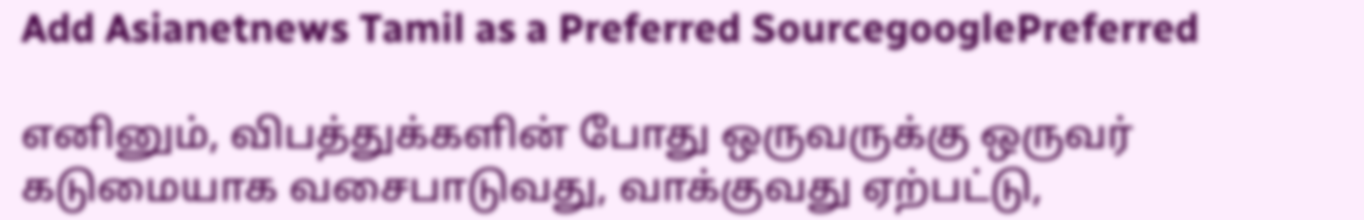Add Asianetnews Tamil as a Preferred SourcegooglePreferred

எனினும், விபத்துக்களின் போது ஒருவருக்கு ஒருவர் கடுமையாக வசைபாடுவது, வாக்குவது ஏற்பட்டு,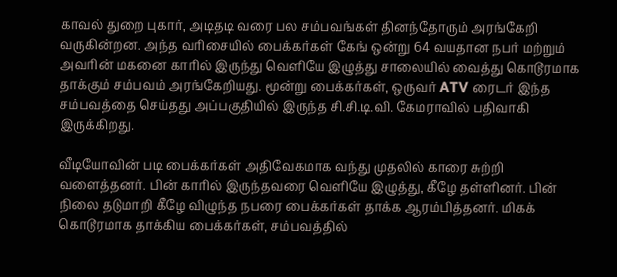காவல் துறை புகார், அடிதடி வரை பல சம்பவங்கள் தினந்தோரும் அரங்கேறி வருகின்றன. அந்த வரிசையில் பைக்கர்கள் கேங் ஒன்று 64 வயதான நபர் மற்றும் அவரின் மகனை காரில் இருந்து வெளியே இழுத்து சாலையில் வைத்து கொடூரமாக தாக்கும் சம்பவம் அரங்கேறியது. மூன்று பைக்கர்கள், ஒருவர் ATV ரைடர் இந்த சம்பவத்தை செய்தது அப்பகுதியில் இருந்த சி.சி.டி.வி. கேமராவில் பதிவாகி இருக்கிறது.

வீடியோவின் படி பைக்கர்கள் அதிவேகமாக வந்து முதலில் காரை சுற்றி வளைத்தனர். பின் காரில் இருந்தவரை வெளியே இழுத்து, கீழே தள்ளினர். பின் நிலை தடுமாறி கீழே விழுந்த நபரை பைக்கர்கள் தாக்க ஆரம்பித்தனர். மிகக் கொடூரமாக தாக்கிய பைக்கர்கள், சம்பவத்தில்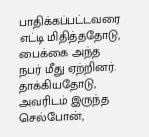பாதிக்கப்பட்டவரை எட்டி மிதித்ததோடு, பைக்கை அந்த நபர் மீது ஏற்றினர். தாக்கியதோடு, அவரிடம் இருந்த செல்போன்,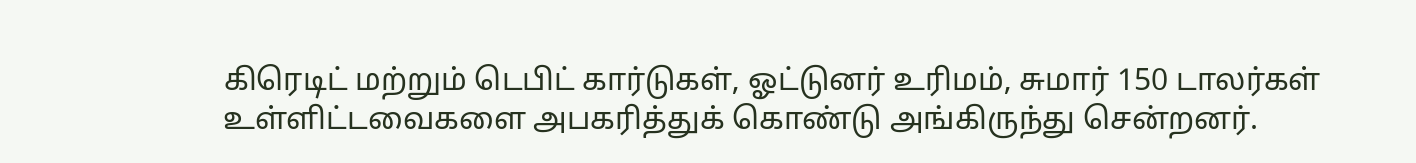கிரெடிட் மற்றும் டெபிட் கார்டுகள், ஓட்டுனர் உரிமம், சுமார் 150 டாலர்கள் உள்ளிட்டவைகளை அபகரித்துக் கொண்டு அங்கிருந்து சென்றனர்.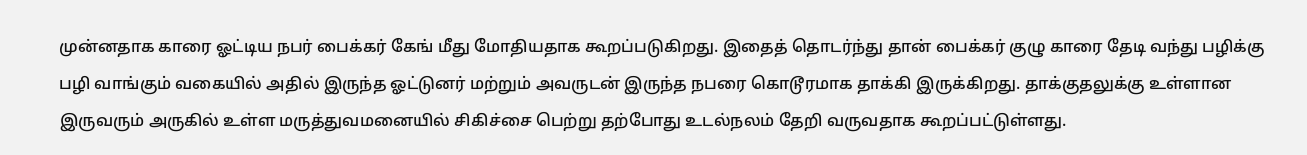முன்னதாக காரை ஓட்டிய நபர் பைக்கர் கேங் மீது மோதியதாக கூறப்படுகிறது. இதைத் தொடர்ந்து தான் பைக்கர் குழு காரை தேடி வந்து பழிக்கு பழி வாங்கும் வகையில் அதில் இருந்த ஓட்டுனர் மற்றும் அவருடன் இருந்த நபரை கொடூரமாக தாக்கி இருக்கிறது. தாக்குதலுக்கு உள்ளான இருவரும் அருகில் உள்ள மருத்துவமனையில் சிகிச்சை பெற்று தற்போது உடல்நலம் தேறி வருவதாக கூறப்பட்டுள்ளது.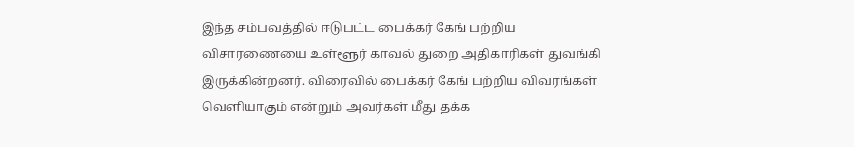இந்த சம்பவத்தில் ஈடுபட்ட பைக்கர் கேங் பற்றிய விசாரணையை உள்ளூர் காவல் துறை அதிகாரிகள் துவங்கி இருக்கின்றனர். விரைவில் பைக்கர் கேங் பற்றிய விவரங்கள் வெளியாகும் என்றும் அவர்கள் மீது தக்க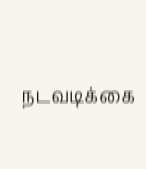நடவடிக்கை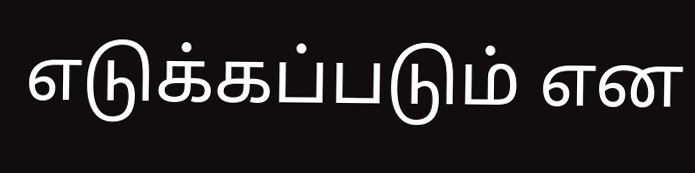எடுக்கப்படும் என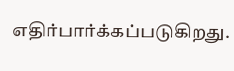எதிர்பார்க்கப்படுகிறது.